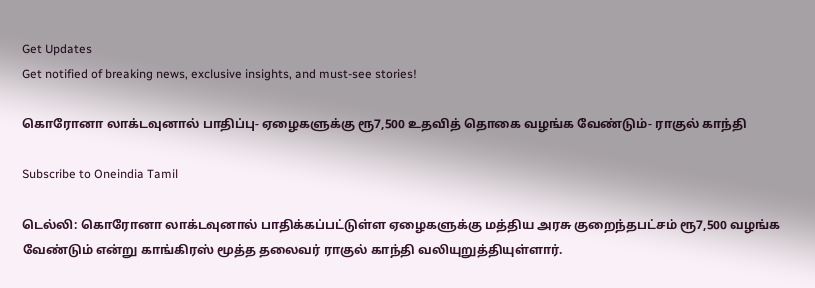Get Updates
Get notified of breaking news, exclusive insights, and must-see stories!

கொரோனா லாக்டவுனால் பாதிப்பு- ஏழைகளுக்கு ரூ7,500 உதவித் தொகை வழங்க வேண்டும்- ராகுல் காந்தி

Subscribe to Oneindia Tamil

டெல்லி: கொரோனா லாக்டவுனால் பாதிக்கப்பட்டுள்ள ஏழைகளுக்கு மத்திய அரசு குறைந்தபட்சம் ரூ7,500 வழங்க வேண்டும் என்று காங்கிரஸ் மூத்த தலைவர் ராகுல் காந்தி வலியுறுத்தியுள்ளார்.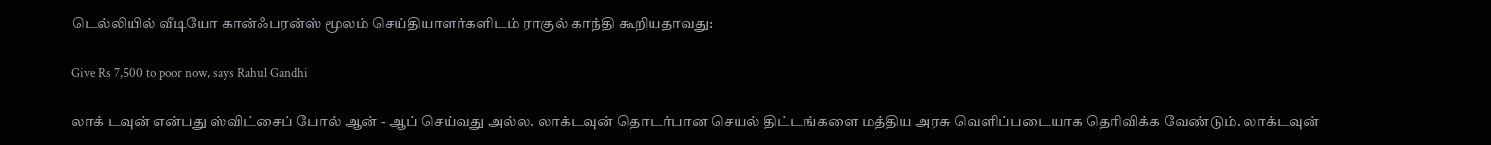டெல்லியில் வீடியோ கான்ஃபரன்ஸ் மூலம் செய்தியாளர்களிடம் ராகுல் காந்தி கூறியதாவது:

Give Rs 7,500 to poor now, says Rahul Gandhi

லாக் டவுன் என்பது ஸ்விட்சைப் போல் ஆன் - ஆப் செய்வது அல்ல. லாக்டவுன் தொடர்பான செயல் திட்டங்களை மத்திய அரசு வெளிப்படையாக தெரிவிக்க வேண்டும். லாக்டவுன்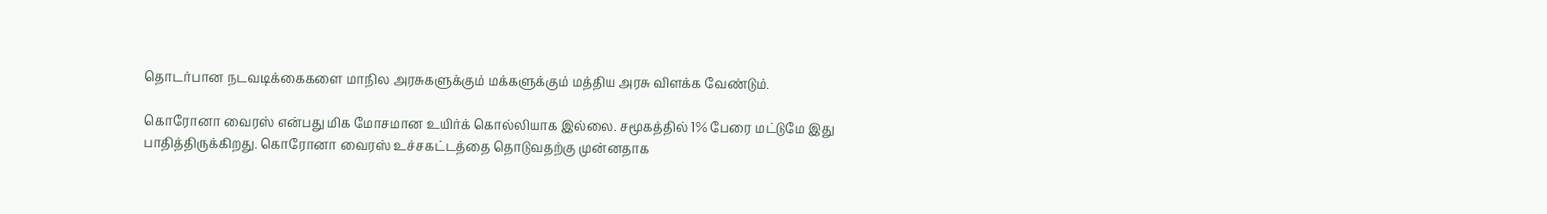தொடர்பான நடவடிக்கைகளை மாநில அரசுகளுக்கும் மக்களுக்கும் மத்திய அரசு விளக்க வேண்டும்.

கொரோனா வைரஸ் என்பது மிக மோசமான உயிர்க் கொல்லியாக இல்லை. சமூகத்தில் 1% பேரை மட்டுமே இது பாதித்திருக்கிறது. கொரோனா வைரஸ் உச்சகட்டத்தை தொடுவதற்கு முன்னதாக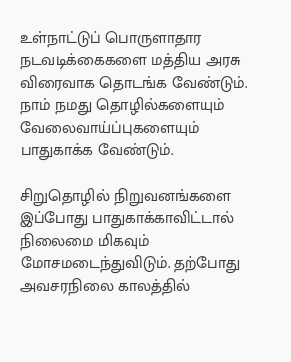உள்நாட்டுப் பொருளாதார நடவடிக்கைகளை மத்திய அரசு விரைவாக தொடங்க வேண்டும். நாம் நமது தொழில்களையும் வேலைவாய்ப்புகளையும் பாதுகாக்க வேண்டும்.

சிறுதொழில் நிறுவனங்களை இப்போது பாதுகாக்காவிட்டால் நிலைமை மிகவும் மோசமடைந்துவிடும். தற்போது அவசரநிலை காலத்தில்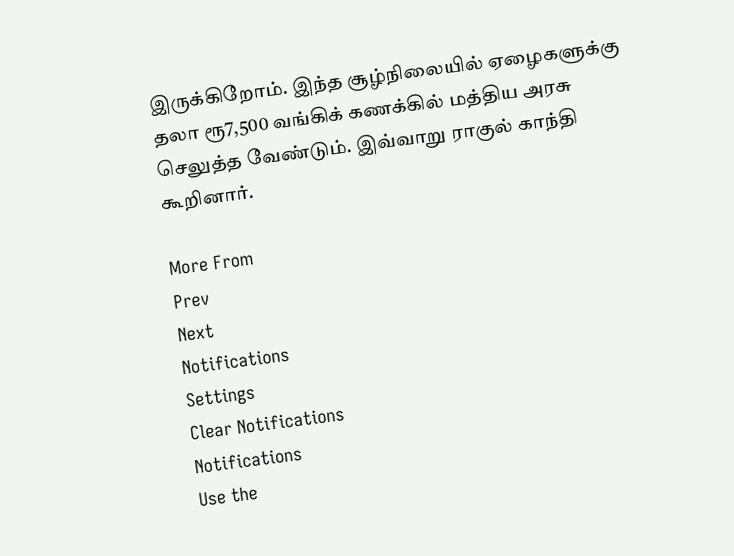இருக்கிறோம். இந்த சூழ்நிலையில் ஏழைகளுக்கு தலா ரூ7,500 வங்கிக் கணக்கில் மத்திய அரசு செலுத்த வேண்டும். இவ்வாறு ராகுல் காந்தி கூறினார்.

More From
Prev
Next
Notifications
Settings
Clear Notifications
Notifications
Use the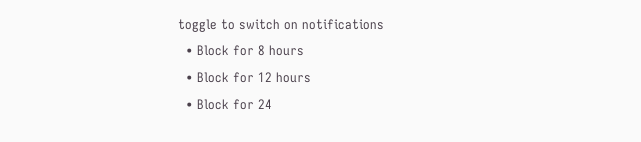toggle to switch on notifications
  • Block for 8 hours
  • Block for 12 hours
  • Block for 24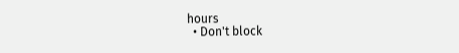hours
  • Don't block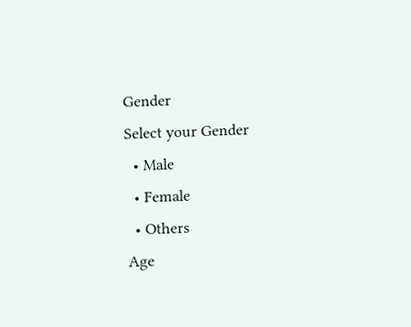Gender
Select your Gender
  • Male
  • Female
  • Others
Age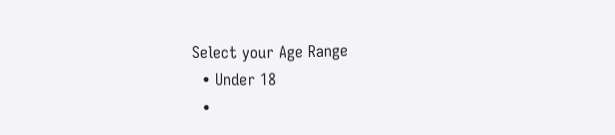Select your Age Range
  • Under 18
  •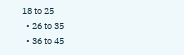18 to 25
  • 26 to 35
  • 36 to 45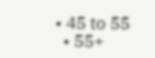• 45 to 55
  • 55+